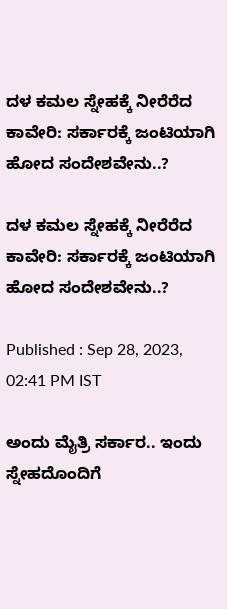ದಳ ಕಮಲ ಸ್ನೇಹಕ್ಕೆ ನೀರೆರೆದ ಕಾವೇರಿ: ಸರ್ಕಾರಕ್ಕೆ ಜಂಟಿಯಾಗಿ ಹೋದ ಸಂದೇಶವೇನು..?

ದಳ ಕಮಲ ಸ್ನೇಹಕ್ಕೆ ನೀರೆರೆದ ಕಾವೇರಿ: ಸರ್ಕಾರಕ್ಕೆ ಜಂಟಿಯಾಗಿ ಹೋದ ಸಂದೇಶವೇನು..?

Published : Sep 28, 2023, 02:41 PM IST

ಅಂದು ಮೈತ್ರಿ ಸರ್ಕಾರ.. ಇಂದು ಸ್ನೇಹದೊಂದಿಗೆ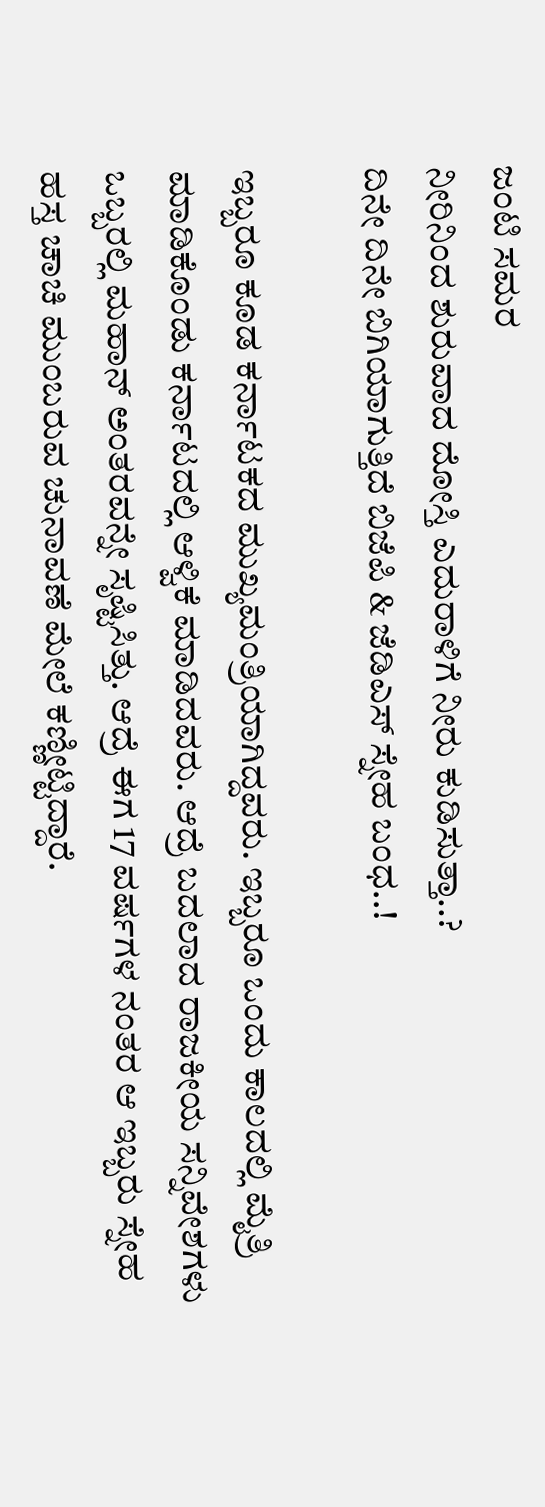ಜಂಟಿ ಸಮರ
ನೀರಿನಿಂದ ಶುರುವಾದ ದೋಸ್ತಿ ಎದುರಾಳಿಗೆ ನೀರು ಕುಡಿಸುತ್ತಾ..?
ದಿನೇ ದಿನೇ ಬಿಗಿಯಾಗುತ್ತಿದೆ ಬಿಜೆಪಿ & ಜೆಡಿಎಸ್ ಸ್ನೇಹ ಬಂಧ..!

ಇಬ್ಬರೂ ಕೂಡ ಕರ್ನಾಟಕದ ಮುಖ್ಯಮಂತ್ರಿಯಾಗಿದ್ದವರು. ಇಬ್ಬರೂ ಒಂದು ಕಾಲದಲ್ಲಿ ಮೈತ್ರಿ ಮಾಡಿಕೊಂಡು ಕರ್ನಾಟದಲ್ಲಿ ಆಳ್ವಿಕೆ ಮಾಡಿದವರು. ಆದ್ರೆ ಬದಲಾದ ರಾಜಕೀಯ ಸನ್ನಿವೇಶಗಳು ಒಬ್ಬರಲ್ಲಿ ಮಹಾನ್ ಅಂತರವನ್ನೇ ಸೃಷ್ಟಿಸಿತ್ತು. ಆದ್ರೆ ಈಗ 17 ವರ್ಷಗಳ ನಂತರ ಆ ಇಬ್ಬರು ಸ್ನೇಹ ಹಸ್ತ ಚಾಚಿ ಮುಂಬರುವ ಚುನಾವಣೆ ಮೇಲೆ ಕಣ್ಣೀಟ್ಟಿದ್ದಾರೆ.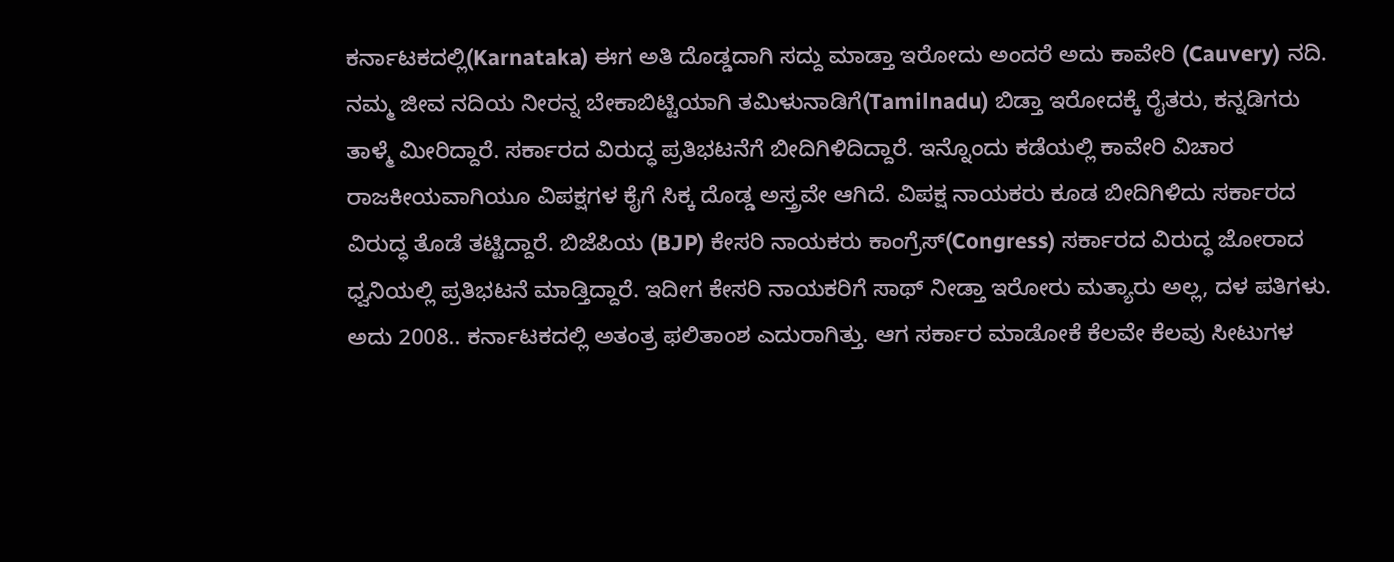ಕರ್ನಾಟಕದಲ್ಲಿ(Karnataka) ಈಗ ಅತಿ ದೊಡ್ಡದಾಗಿ ಸದ್ದು ಮಾಡ್ತಾ ಇರೋದು ಅಂದರೆ ಅದು ಕಾವೇರಿ (Cauvery) ನದಿ. ನಮ್ಮ ಜೀವ ನದಿಯ ನೀರನ್ನ ಬೇಕಾಬಿಟ್ಟಿಯಾಗಿ ತಮಿಳುನಾಡಿಗೆ(Tamilnadu) ಬಿಡ್ತಾ ಇರೋದಕ್ಕೆ ರೈತರು, ಕನ್ನಡಿಗರು ತಾಳ್ಮೆ ಮೀರಿದ್ದಾರೆ. ಸರ್ಕಾರದ ವಿರುದ್ಧ ಪ್ರತಿಭಟನೆಗೆ ಬೀದಿಗಿಳಿದಿದ್ದಾರೆ. ಇನ್ನೊಂದು ಕಡೆಯಲ್ಲಿ ಕಾವೇರಿ ವಿಚಾರ ರಾಜಕೀಯವಾಗಿಯೂ ವಿಪಕ್ಷಗಳ ಕೈಗೆ ಸಿಕ್ಕ ದೊಡ್ಡ ಅಸ್ತ್ರವೇ ಆಗಿದೆ. ವಿಪಕ್ಷ ನಾಯಕರು ಕೂಡ ಬೀದಿಗಿಳಿದು ಸರ್ಕಾರದ ವಿರುದ್ಧ ತೊಡೆ ತಟ್ಟಿದ್ದಾರೆ. ಬಿಜೆಪಿಯ (BJP) ಕೇಸರಿ ನಾಯಕರು ಕಾಂಗ್ರೆಸ್(Congress) ಸರ್ಕಾರದ ವಿರುದ್ಧ ಜೋರಾದ ಧ್ವನಿಯಲ್ಲಿ ಪ್ರತಿಭಟನೆ ಮಾಡ್ತಿದ್ದಾರೆ. ಇದೀಗ ಕೇಸರಿ ನಾಯಕರಿಗೆ ಸಾಥ್ ನೀಡ್ತಾ ಇರೋರು ಮತ್ಯಾರು ಅಲ್ಲ, ದಳ ಪತಿಗಳು. ಅದು 2008.. ಕರ್ನಾಟಕದಲ್ಲಿ ಅತಂತ್ರ ಫಲಿತಾಂಶ ಎದುರಾಗಿತ್ತು. ಆಗ ಸರ್ಕಾರ ಮಾಡೋಕೆ ಕೆಲವೇ ಕೆಲವು ಸೀಟುಗಳ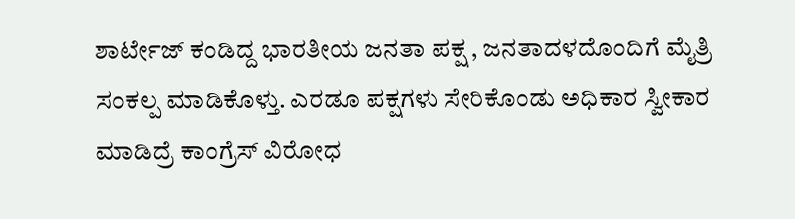ಶಾರ್ಟೇಜ್ ಕಂಡಿದ್ದ ಭಾರತೀಯ ಜನತಾ ಪಕ್ಷ , ಜನತಾದಳದೊಂದಿಗೆ ಮೈತ್ರಿ ಸಂಕಲ್ಪ ಮಾಡಿಕೊಳ್ತು. ಎರಡೂ ಪಕ್ಷಗಳು ಸೇರಿಕೊಂಡು ಅಧಿಕಾರ ಸ್ವೀಕಾರ ಮಾಡಿದ್ರೆ ಕಾಂಗ್ರೆಸ್ ವಿರೋಧ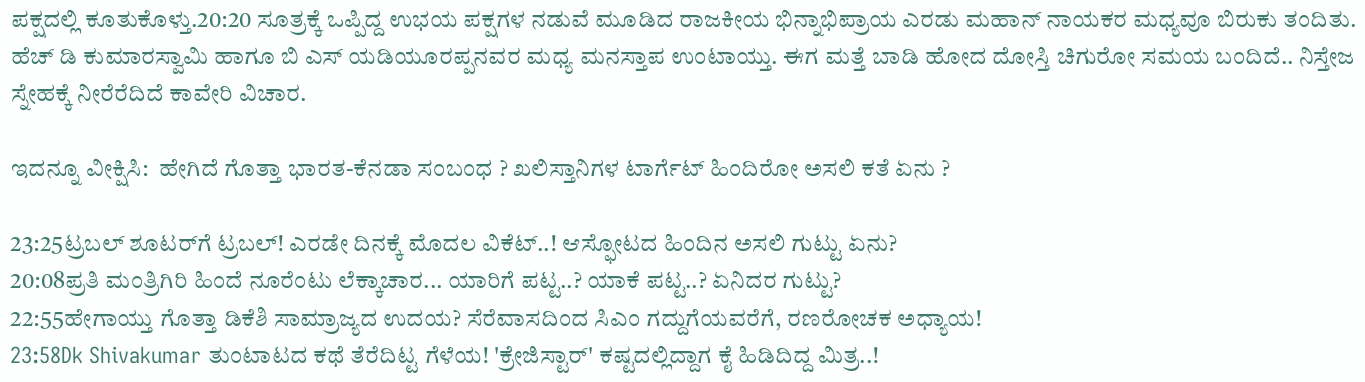ಪಕ್ಷದಲ್ಲಿ ಕೂತುಕೊಳ್ತು.20:20 ಸೂತ್ರಕ್ಕೆ ಒಪ್ಪಿದ್ದ ಉಭಯ ಪಕ್ಷಗಳ ನಡುವೆ ಮೂಡಿದ ರಾಜಕೀಯ ಭಿನ್ನಾಭಿಪ್ರಾಯ ಎರಡು ಮಹಾನ್ ನಾಯಕರ ಮಧ್ಯವೂ ಬಿರುಕು ತಂದಿತು. ಹೆಚ್ ಡಿ ಕುಮಾರಸ್ವಾಮಿ ಹಾಗೂ ಬಿ ಎಸ್ ಯಡಿಯೂರಪ್ಪನವರ ಮಧ್ಯ ಮನಸ್ತಾಪ ಉಂಟಾಯ್ತು. ಈಗ ಮತ್ತೆ ಬಾಡಿ ಹೋದ ದೋಸ್ತಿ ಚಿಗುರೋ ಸಮಯ ಬಂದಿದೆ.. ನಿಸ್ತೇಜ ಸ್ನೇಹಕ್ಕೆ ನೀರೆರೆದಿದೆ ಕಾವೇರಿ ವಿಚಾರ.

ಇದನ್ನೂ ವೀಕ್ಷಿಸಿ:  ಹೇಗಿದೆ ಗೊತ್ತಾ ಭಾರತ-ಕೆನಡಾ ಸಂಬಂಧ ? ಖಲಿಸ್ತಾನಿಗಳ ಟಾರ್ಗೆಟ್ ಹಿಂದಿರೋ ಅಸಲಿ ಕತೆ ಏನು ?

23:25ಟ್ರಬಲ್ ಶೂಟರ್‌ಗೆ ಟ್ರಬಲ್! ಎರಡೇ ದಿನಕ್ಕೆ ಮೊದಲ ವಿಕೆಟ್..! ಆಸ್ಫೋಟದ ಹಿಂದಿನ ಅಸಲಿ ಗುಟ್ಟು ಏನು?
20:08ಪ್ರತಿ ಮಂತ್ರಿಗಿರಿ ಹಿಂದೆ ನೂರೆಂಟು ಲೆಕ್ಕಾಚಾರ... ಯಾರಿಗೆ ಪಟ್ಟ..? ಯಾಕೆ ಪಟ್ಟ..? ಏನಿದರ ಗುಟ್ಟು?
22:55ಹೇಗಾಯ್ತು ಗೊತ್ತಾ ಡಿಕೆಶಿ ಸಾಮ್ರಾಜ್ಯದ ಉದಯ? ಸೆರೆವಾಸದಿಂದ ಸಿಎಂ ಗದ್ದುಗೆಯವರೆಗೆ, ರಣರೋಚಕ ಅಧ್ಯಾಯ!
23:58Dk Shivakumar ತುಂಟಾಟದ ಕಥೆ ತೆರೆದಿಟ್ಟ ಗೆಳೆಯ! 'ಕ್ರೇಜಿಸ್ಟಾರ್' ಕಷ್ಟದಲ್ಲಿದ್ದಾಗ ಕೈ ಹಿಡಿದಿದ್ದ ಮಿತ್ರ..!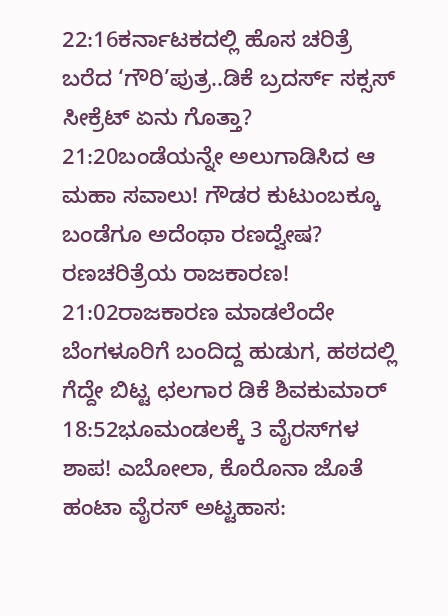22:16ಕರ್ನಾಟಕದಲ್ಲಿ ಹೊಸ ಚರಿತ್ರೆ ಬರೆದ ‘ಗೌರಿ’ಪುತ್ರ..ಡಿಕೆ ಬ್ರದರ್ಸ್ ಸಕ್ಸಸ್ ಸೀಕ್ರೆಟ್ ಏನು ಗೊತ್ತಾ?
21:20ಬಂಡೆಯನ್ನೇ ಅಲುಗಾಡಿಸಿದ ಆ ಮಹಾ ಸವಾಲು! ಗೌಡರ ಕುಟುಂಬಕ್ಕೂ ಬಂಡೆಗೂ ಅದೆಂಥಾ ರಣದ್ವೇಷ? ರಣಚರಿತ್ರೆಯ ರಾಜಕಾರಣ!
21:02ರಾಜಕಾರಣ ಮಾಡಲೆಂದೇ ಬೆಂಗಳೂರಿಗೆ ಬಂದಿದ್ದ ಹುಡುಗ, ಹಠದಲ್ಲಿ ಗೆದ್ದೇ ಬಿಟ್ಟ ಛಲಗಾರ ಡಿಕೆ ಶಿವಕುಮಾರ್
18:52ಭೂಮಂಡಲಕ್ಕೆ 3 ವೈರಸ್‌ಗಳ ಶಾಪ! ಎಬೋಲಾ, ಕೊರೊನಾ ಜೊತೆ ಹಂಟಾ ವೈರಸ್ ಅಟ್ಟಹಾಸ: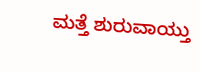ಮತ್ತೆ ಶುರುವಾಯ್ತು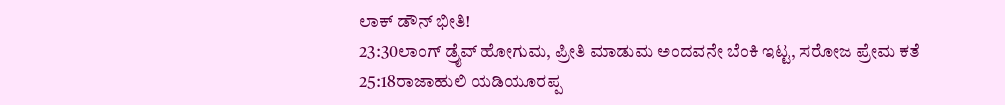ಲಾಕ್ ಡೌನ್ ಭೀತಿ!
23:30ಲಾಂಗ್ ಡ್ರೈವ್ ಹೋಗುಮ, ಪ್ರೀತಿ ಮಾಡುಮ ಅಂದವನೇ ಬೆಂಕಿ ಇಟ್ಟ, ಸರೋಜ ಪ್ರೇಮ ಕತೆ
25:18ರಾಜಾಹುಲಿ ಯಡಿಯೂರಪ್ಪ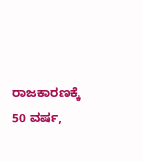ರಾಜಕಾರಣಕ್ಕೆ 50 ವರ್ಷ,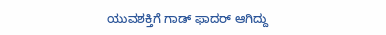ಯುವಶಕ್ತಿಗೆ ಗಾಡ್ ಫಾದರ್ ಆಗಿದ್ದು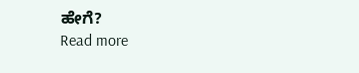ಹೇಗೆ?
Read more